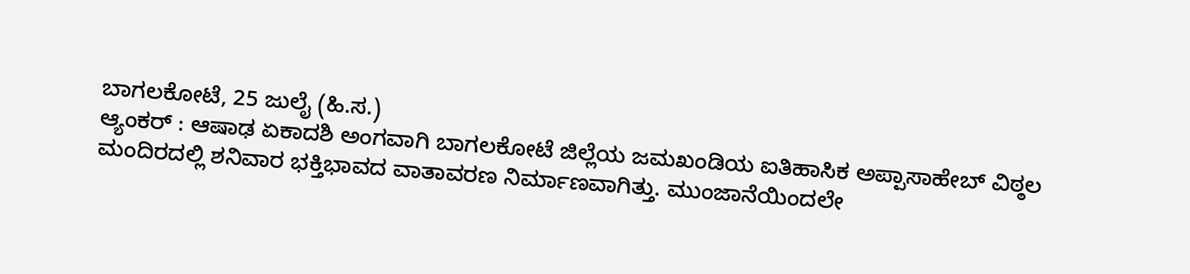ಬಾಗಲಕೋಟೆ, 25 ಜುಲೈ (ಹಿ.ಸ.)
ಆ್ಯಂಕರ್ : ಆಷಾಢ ಏಕಾದಶಿ ಅಂಗವಾಗಿ ಬಾಗಲಕೋಟೆ ಜಿಲ್ಲೆಯ ಜಮಖಂಡಿಯ ಐತಿಹಾಸಿಕ ಅಪ್ಪಾಸಾಹೇಬ್ ವಿಠ್ಠಲ ಮಂದಿರದಲ್ಲಿ ಶನಿವಾರ ಭಕ್ತಿಭಾವದ ವಾತಾವರಣ ನಿರ್ಮಾಣವಾಗಿತ್ತು. ಮುಂಜಾನೆಯಿಂದಲೇ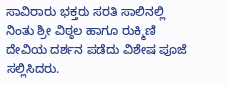ಸಾವಿರಾರು ಭಕ್ತರು ಸರತಿ ಸಾಲಿನಲ್ಲಿ ನಿಂತು ಶ್ರೀ ವಿಠ್ಠಲ ಹಾಗೂ ರುಕ್ಮಿಣಿ ದೇವಿಯ ದರ್ಶನ ಪಡೆದು ವಿಶೇಷ ಪೂಜೆ ಸಲ್ಲಿಸಿದರು.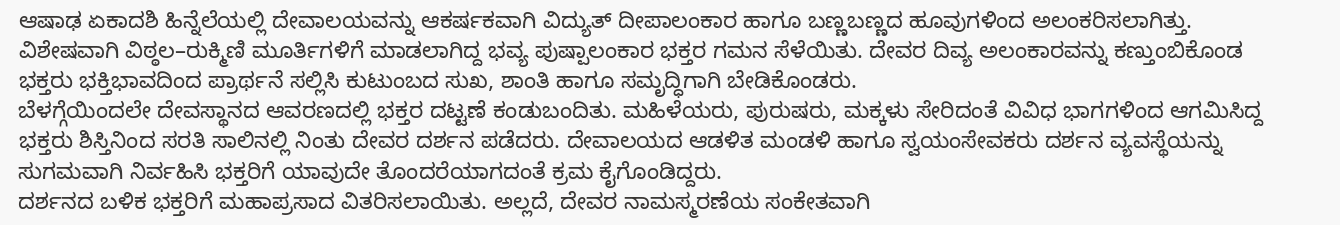ಆಷಾಢ ಏಕಾದಶಿ ಹಿನ್ನೆಲೆಯಲ್ಲಿ ದೇವಾಲಯವನ್ನು ಆಕರ್ಷಕವಾಗಿ ವಿದ್ಯುತ್ ದೀಪಾಲಂಕಾರ ಹಾಗೂ ಬಣ್ಣಬಣ್ಣದ ಹೂವುಗಳಿಂದ ಅಲಂಕರಿಸಲಾಗಿತ್ತು. ವಿಶೇಷವಾಗಿ ವಿಠ್ಠಲ–ರುಕ್ಮಿಣಿ ಮೂರ್ತಿಗಳಿಗೆ ಮಾಡಲಾಗಿದ್ದ ಭವ್ಯ ಪುಷ್ಪಾಲಂಕಾರ ಭಕ್ತರ ಗಮನ ಸೆಳೆಯಿತು. ದೇವರ ದಿವ್ಯ ಅಲಂಕಾರವನ್ನು ಕಣ್ತುಂಬಿಕೊಂಡ ಭಕ್ತರು ಭಕ್ತಿಭಾವದಿಂದ ಪ್ರಾರ್ಥನೆ ಸಲ್ಲಿಸಿ ಕುಟುಂಬದ ಸುಖ, ಶಾಂತಿ ಹಾಗೂ ಸಮೃದ್ಧಿಗಾಗಿ ಬೇಡಿಕೊಂಡರು.
ಬೆಳಗ್ಗೆಯಿಂದಲೇ ದೇವಸ್ಥಾನದ ಆವರಣದಲ್ಲಿ ಭಕ್ತರ ದಟ್ಟಣೆ ಕಂಡುಬಂದಿತು. ಮಹಿಳೆಯರು, ಪುರುಷರು, ಮಕ್ಕಳು ಸೇರಿದಂತೆ ವಿವಿಧ ಭಾಗಗಳಿಂದ ಆಗಮಿಸಿದ್ದ ಭಕ್ತರು ಶಿಸ್ತಿನಿಂದ ಸರತಿ ಸಾಲಿನಲ್ಲಿ ನಿಂತು ದೇವರ ದರ್ಶನ ಪಡೆದರು. ದೇವಾಲಯದ ಆಡಳಿತ ಮಂಡಳಿ ಹಾಗೂ ಸ್ವಯಂಸೇವಕರು ದರ್ಶನ ವ್ಯವಸ್ಥೆಯನ್ನು ಸುಗಮವಾಗಿ ನಿರ್ವಹಿಸಿ ಭಕ್ತರಿಗೆ ಯಾವುದೇ ತೊಂದರೆಯಾಗದಂತೆ ಕ್ರಮ ಕೈಗೊಂಡಿದ್ದರು.
ದರ್ಶನದ ಬಳಿಕ ಭಕ್ತರಿಗೆ ಮಹಾಪ್ರಸಾದ ವಿತರಿಸಲಾಯಿತು. ಅಲ್ಲದೆ, ದೇವರ ನಾಮಸ್ಮರಣೆಯ ಸಂಕೇತವಾಗಿ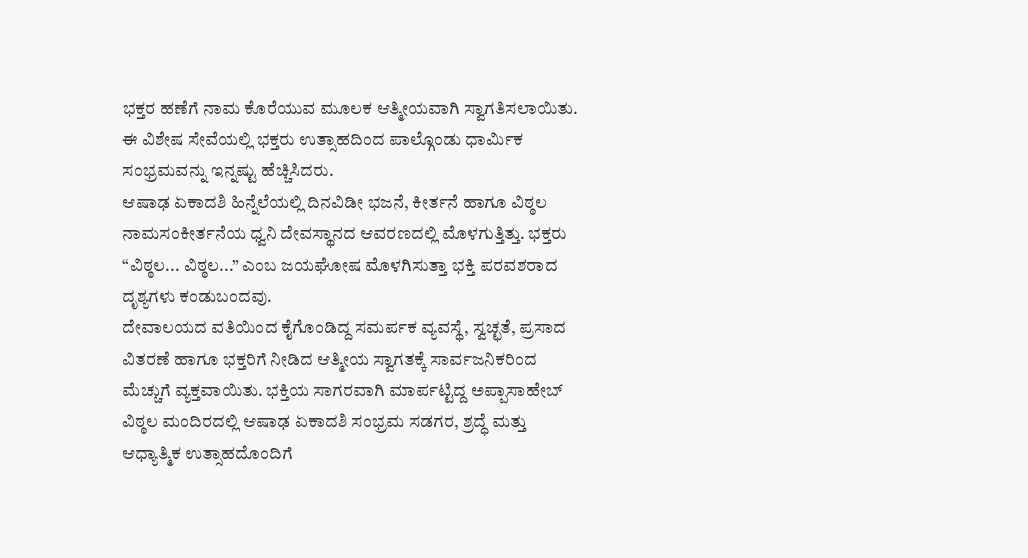ಭಕ್ತರ ಹಣೆಗೆ ನಾಮ ಕೊರೆಯುವ ಮೂಲಕ ಆತ್ಮೀಯವಾಗಿ ಸ್ವಾಗತಿಸಲಾಯಿತು. ಈ ವಿಶೇಷ ಸೇವೆಯಲ್ಲಿ ಭಕ್ತರು ಉತ್ಸಾಹದಿಂದ ಪಾಲ್ಗೊಂಡು ಧಾರ್ಮಿಕ ಸಂಭ್ರಮವನ್ನು ಇನ್ನಷ್ಟು ಹೆಚ್ಚಿಸಿದರು.
ಆಷಾಢ ಏಕಾದಶಿ ಹಿನ್ನೆಲೆಯಲ್ಲಿ ದಿನವಿಡೀ ಭಜನೆ, ಕೀರ್ತನೆ ಹಾಗೂ ವಿಠ್ಠಲ ನಾಮಸಂಕೀರ್ತನೆಯ ಧ್ವನಿ ದೇವಸ್ಥಾನದ ಆವರಣದಲ್ಲಿ ಮೊಳಗುತ್ತಿತ್ತು. ಭಕ್ತರು “ವಿಠ್ಠಲ... ವಿಠ್ಠಲ...” ಎಂಬ ಜಯಘೋಷ ಮೊಳಗಿಸುತ್ತಾ ಭಕ್ತಿ ಪರವಶರಾದ ದೃಶ್ಯಗಳು ಕಂಡುಬಂದವು.
ದೇವಾಲಯದ ವತಿಯಿಂದ ಕೈಗೊಂಡಿದ್ದ ಸಮರ್ಪಕ ವ್ಯವಸ್ಥೆ, ಸ್ವಚ್ಛತೆ, ಪ್ರಸಾದ ವಿತರಣೆ ಹಾಗೂ ಭಕ್ತರಿಗೆ ನೀಡಿದ ಆತ್ಮೀಯ ಸ್ವಾಗತಕ್ಕೆ ಸಾರ್ವಜನಿಕರಿಂದ ಮೆಚ್ಚುಗೆ ವ್ಯಕ್ತವಾಯಿತು. ಭಕ್ತಿಯ ಸಾಗರವಾಗಿ ಮಾರ್ಪಟ್ಟಿದ್ದ ಅಪ್ಪಾಸಾಹೇಬ್ ವಿಠ್ಠಲ ಮಂದಿರದಲ್ಲಿ ಆಷಾಢ ಏಕಾದಶಿ ಸಂಭ್ರಮ ಸಡಗರ, ಶ್ರದ್ಧೆ ಮತ್ತು ಆಧ್ಯಾತ್ಮಿಕ ಉತ್ಸಾಹದೊಂದಿಗೆ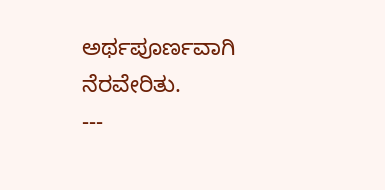ಅರ್ಥಪೂರ್ಣವಾಗಿ ನೆರವೇರಿತು.
---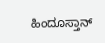ಹಿಂದೂಸ್ತಾನ್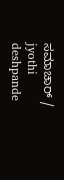ಸಮಾಚಾರ್ / jyothi deshpande